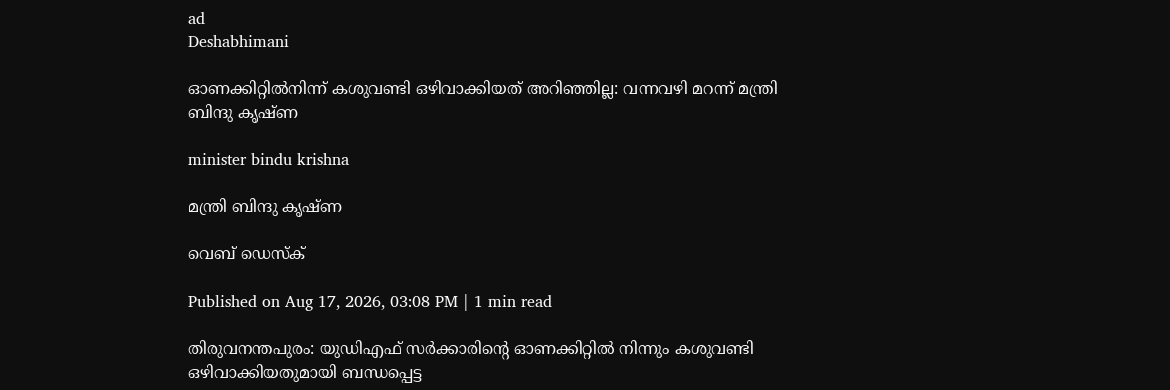ad
Deshabhimani

ഓണക്കിറ്റിൽനിന്ന് കശുവണ്ടി ഒഴിവാക്കിയത് അറിഞ്ഞില്ല: വന്നവഴി മറന്ന് മന്ത്രി ബിന്ദു കൃഷ്‌ണ

minister bindu krishna

മന്ത്രി ബിന്ദു കൃഷ്ണ

വെബ് ഡെസ്ക്

Published on Aug 17, 2026, 03:08 PM | 1 min read

തിരുവനന്തപുരം: യുഡിഎഫ് സർക്കാരിന്റെ ഓണക്കിറ്റിൽ നിന്നും കശുവണ്ടി ഒഴിവാക്കിയതുമായി ബന്ധപ്പെട്ട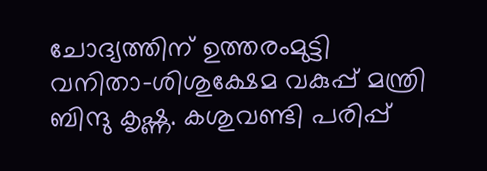ചോദ്യത്തിന് ഉത്തരംമുട്ടി വനിതാ-ശിശുക്ഷേമ വകുപ്പ് മന്ത്രി ബിന്ദു കൃഷ്ണ. കശുവണ്ടി പരിപ്പ്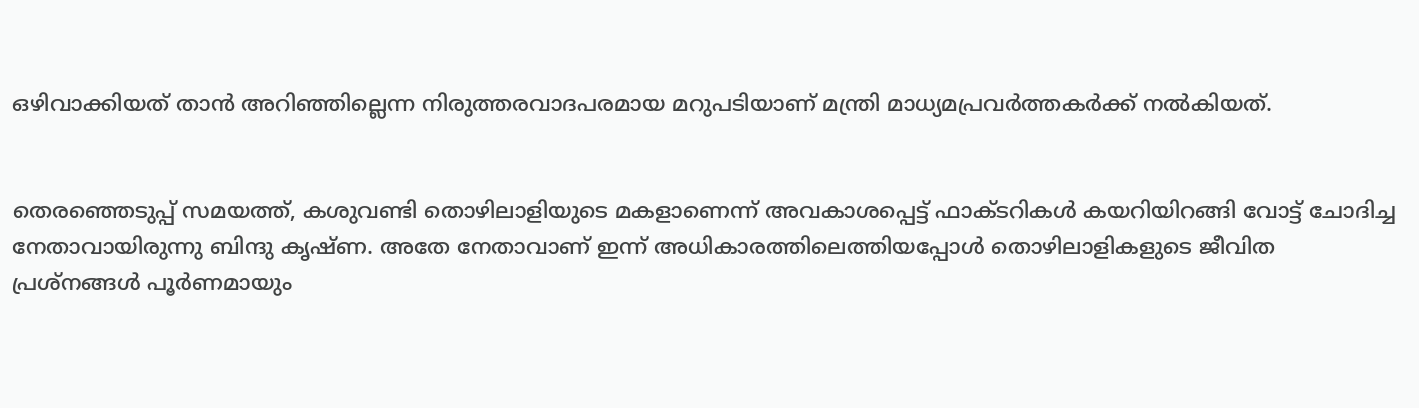ഒഴിവാക്കിയത് താൻ അറിഞ്ഞില്ലെന്ന നിരുത്തരവാദപരമായ മറുപടിയാണ് മന്ത്രി മാധ്യമപ്രവർത്തകർക്ക് നൽകിയത്.


തെരഞ്ഞെടുപ്പ് സമയത്ത്, കശുവണ്ടി തൊഴിലാളിയുടെ മകളാണെന്ന് അവകാശപ്പെട്ട് ഫാക്ടറികൾ കയറിയിറങ്ങി വോട്ട്‌ ചോദിച്ച നേതാവായിരുന്നു ബിന്ദു കൃഷ്‌ണ. അതേ നേതാവാണ് ഇന്ന് അധികാരത്തിലെത്തിയപ്പോൾ തൊഴിലാളികളുടെ ജീവിത പ്രശ്നങ്ങൾ പൂർണമായും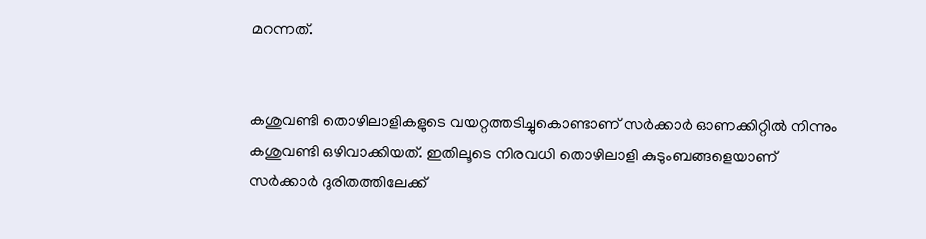മറന്നത്.


കശുവണ്ടി തൊഴിലാളികളുടെ വയറ്റത്തടിച്ചുകൊണ്ടാണ് സർക്കാർ ഓണക്കിറ്റിൽ നിന്നും കശുവണ്ടി ഒഴിവാക്കിയത്. ഇതിലൂടെ നിരവധി തൊഴിലാളി കുടുംബങ്ങളെയാണ്‌ സർക്കാർ ദുരിതത്തിലേക്ക്‌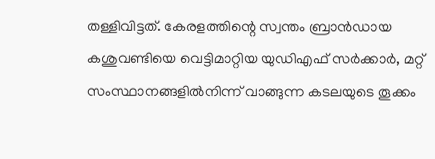തള്ളിവിട്ടത്‌. കേരളത്തിന്റെ സ്വന്തം ബ്രാൻഡായ കശുവണ്ടിയെ വെട്ടിമാറ്റിയ യുഡിഎഫ് സർക്കാർ, മറ്റ് സംസ്ഥാനങ്ങളിൽനിന്ന്‌ വാങ്ങുന്ന കടലയുടെ തൂക്കം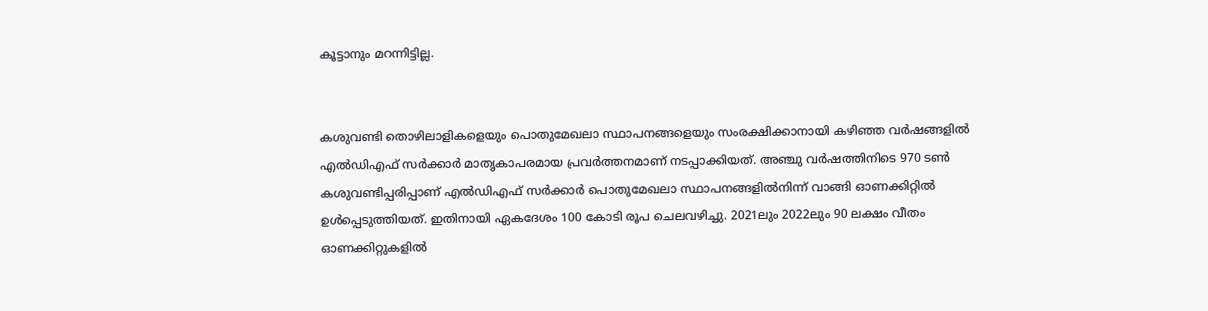കൂട്ടാനും മറന്നിട്ടില്ല.


കശുവണ്ടി തൊഴിലാളികളെയും പൊതുമേഖലാ സ്ഥാപനങ്ങളെയും സംരക്ഷിക്കാനായി കഴിഞ്ഞ വർഷങ്ങളിൽ എൽഡിഎഫ്‌ സർക്കാർ മാതൃകാപരമായ പ്രവർത്തനമാണ്‌ നടപ്പാക്കിയത്‌. അഞ്ചു വർഷത്തിനിടെ 970 ടൺ കശുവണ്ടിപ്പരിപ്പാണ് എൽഡിഎഫ് സർക്കാർ പൊതുമേഖലാ സ്ഥാപനങ്ങളിൽനിന്ന്‌ വാങ്ങി ഓണക്കിറ്റിൽ ഉൾപ്പെടുത്തിയത്‌. ഇതിനായി ഏകദേശം 100 കോടി രൂപ ചെലവഴിച്ചു. 2021ലും 2022ലും 90 ലക്ഷം വീതം ഓണക്കിറ്റുകളിൽ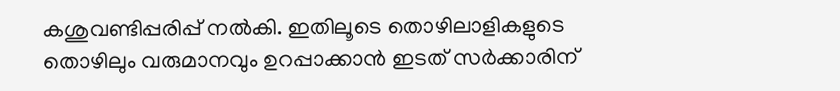കശുവണ്ടിപ്പരിപ്പ് നൽകി. ഇതിലൂടെ തൊഴിലാളികളുടെ തൊഴിലും വരുമാനവും ഉറപ്പാക്കാൻ ഇടത്‌ സർക്കാരിന്‌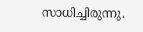സാധിച്ചിരുന്നു.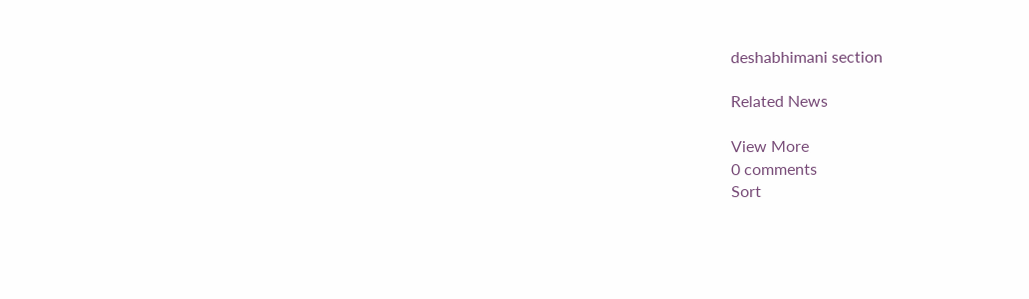deshabhimani section

Related News

View More
0 comments
Sort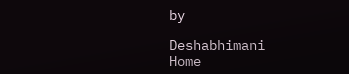by

Deshabhimani
Home